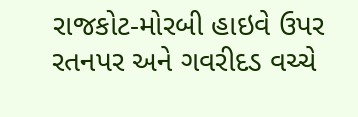રાજકોટ-મોરબી હાઇવે ઉપર રતનપર અને ગવરીદડ વચ્ચે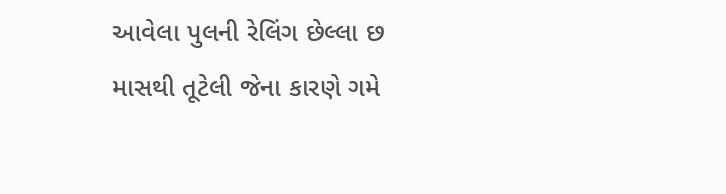આવેલા પુલની રેલિંગ છેલ્લા છ માસથી તૂટેલી જેના કારણે ગમે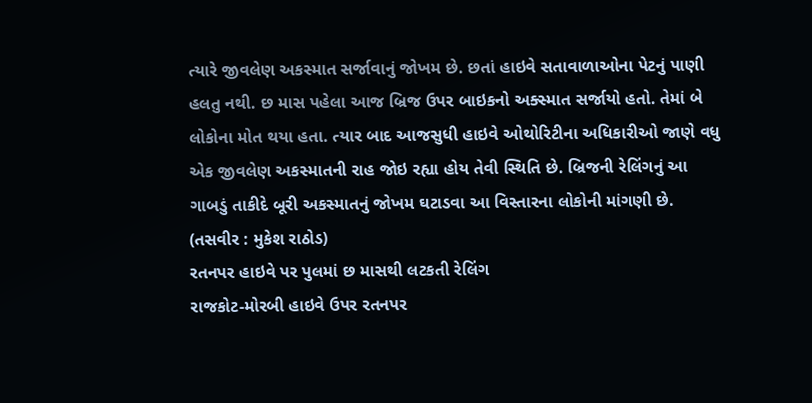ત્યારે જીવલેણ અકસ્માત સર્જાવાનું જોખમ છે. છતાં હાઇવે સતાવાળાઓના પેટનું પાણી હલતુ નથી. છ માસ પહેલા આજ બ્રિજ ઉપર બાઇકનો અક્સ્માત સર્જાયો હતો. તેમાં બે લોકોના મોત થયા હતા. ત્યાર બાદ આજસુધી હાઇવે ઓથોરિટીના અધિકારીઓ જાણે વધુ એક જીવલેણ અકસ્માતની રાહ જોઇ રહ્યા હોય તેવી સ્થિતિ છે. બ્રિજની રેલિંગનું આ ગાબડું તાકીદે બૂરી અકસ્માતનું જોખમ ઘટાડવા આ વિસ્તારના લોકોની માંગણી છે. (તસવીર : મુકેશ રાઠોડ)
રતનપર હાઇવે પર પુલમાં છ માસથી લટકતી રેલિંગ
રાજકોટ-મોરબી હાઇવે ઉપર રતનપર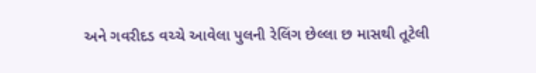અને ગવરીદડ વચ્ચે આવેલા પુલની રેલિંગ છેલ્લા છ માસથી તૂટેલી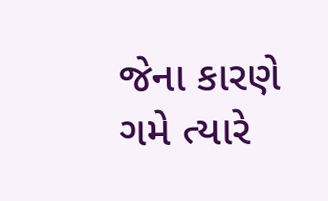જેના કારણે ગમે ત્યારે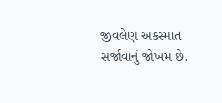જીવલેણ અકસ્માત સર્જાવાનું જોખમ છે.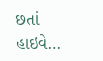છતાં હાઇવે…